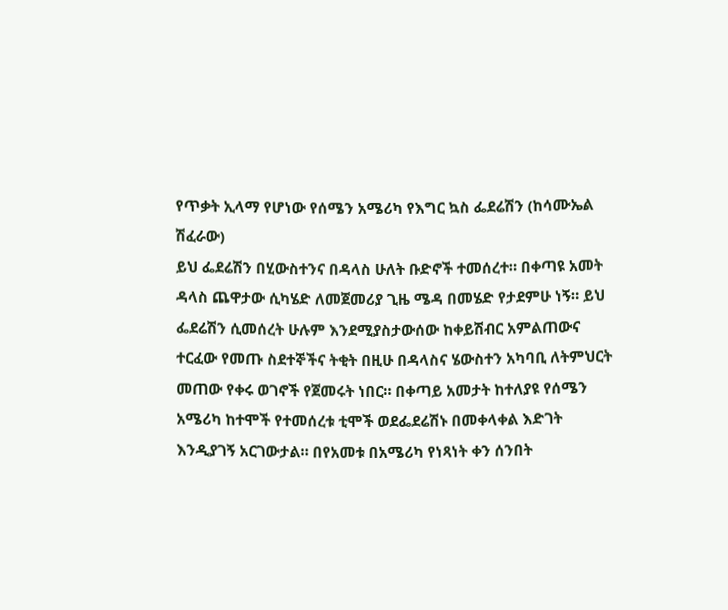የጥቃት ኢላማ የሆነው የሰሜን አሜሪካ የእግር ኳስ ፌደሬሽን (ከሳሙኤል ሽፈራው)
ይህ ፌደሬሽን በሂውስተንና በዳላስ ሁለት ቡድኖች ተመሰረተ። በቀጣዩ አመት ዳላስ ጨዋታው ሲካሄድ ለመጀመሪያ ጊዜ ሜዳ በመሄድ የታደምሁ ነኝ። ይህ ፌደሬሽን ሲመሰረት ሁሉም እንደሚያስታውሰው ከቀይሽብር አምልጠውና ተርፈው የመጡ ስደተኞችና ትቂት በዚሁ በዳላስና ሄውስተን አካባቢ ለትምህርት መጠው የቀሩ ወገኖች የጀመሩት ነበር። በቀጣይ አመታት ከተለያዩ የሰሜን አሜሪካ ከተሞች የተመሰረቱ ቲሞች ወደፌደሬሽኑ በመቀላቀል እድገት እንዲያገኝ አርገውታል። በየአመቱ በአሜሪካ የነጻነት ቀን ሰንበት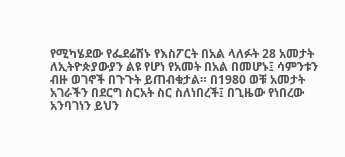የሚካሄደው የፌደሬሽኑ የእስፖርት በአል ላለፉት 28 አመታት ለኢትዮጵያውያን ልዩ የሆነ የአመት በአል በመሆኑ፤ ሳምንቱን ብዙ ወገኖች በጉጉት ይጠብቁታል። በ1980 ወቹ አመታት አገራችን በደርግ ስርአት ስር ስለነበረች፤ በጊዜው የነበረው አንባገነን ይህን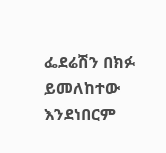ፌደሬሽን በክፉ ይመለከተው እንደነበርም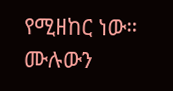የሚዘከር ነው። ሙሉውን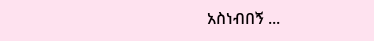አስነብበኝ ...